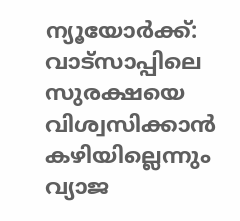ന്യൂയോർക്ക്: വാട്സാപ്പിലെ സുരക്ഷയെ വിശ്വസിക്കാൻ കഴിയില്ലെന്നും വ്യാജ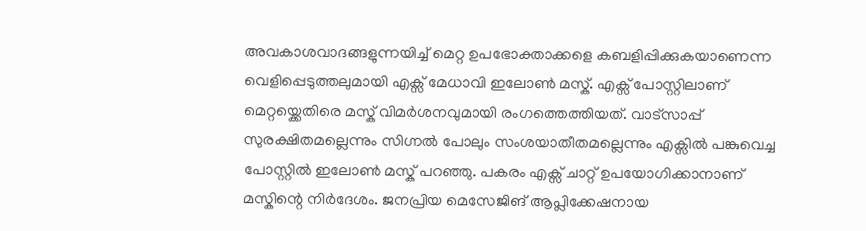അവകാശവാദങ്ങളുന്നയിച്ച് മെറ്റ ഉപഭോക്താക്കളെ കബളിപ്പിക്കുകയാണെന്ന വെളിപ്പെടുത്തലുമായി എക്സ് മേധാവി ഇലോൺ മസ്ക്. എക്സ് പോസ്റ്റിലാണ് മെറ്റയ്ക്കെതിരെ മസ്ക് വിമർശനവുമായി രംഗത്തെത്തിയത്. വാട്സാപ്പ് സുരക്ഷിതമല്ലെന്നും സിഗ്നൽ പോലും സംശയാതീതമല്ലെന്നും എക്സിൽ പങ്കുവെച്ച പോസ്റ്റിൽ ഇലോൺ മസ്ക് പറഞ്ഞു. പകരം എക്സ് ചാറ്റ് ഉപയോഗിക്കാനാണ് മസ്കിന്റെ നിർദേശം. ജനപ്രിയ മെസേജിങ് ആപ്ലിക്കേഷനായ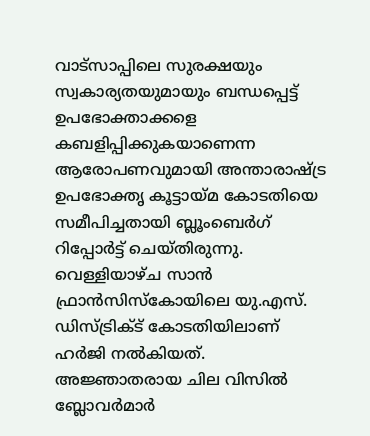വാട്സാപ്പിലെ സുരക്ഷയും സ്വകാര്യതയുമായും ബന്ധപ്പെട്ട് ഉപഭോക്താക്കളെ കബളിപ്പിക്കുകയാണെന്ന ആരോപണവുമായി അന്താരാഷ്ട്ര ഉപഭോക്തൃ കൂട്ടായ്മ കോടതിയെ സമീപിച്ചതായി ബ്ലൂംബെർഗ് റിപ്പോർട്ട് ചെയ്തിരുന്നു. വെള്ളിയാഴ്ച സാൻ ഫ്രാൻസിസ്കോയിലെ യു.എസ്. ഡിസ്ട്രിക്ട് കോടതിയിലാണ് ഹർജി നൽകിയത്. അജ്ഞാതരായ ചില വിസിൽ ബ്ലോവർമാർ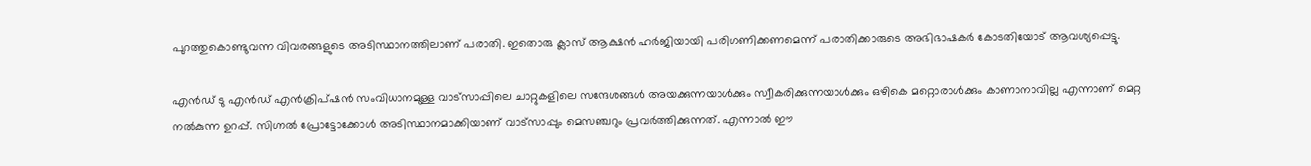പുറത്തുകൊണ്ടുവന്ന വിവരങ്ങളുടെ അടിസ്ഥാനത്തിലാണ് പരാതി. ഇതൊരു ക്ലാസ് ആക്ഷൻ ഹർജിയായി പരിഗണിക്കണമെന്ന് പരാതിക്കാരുടെ അഭിഭാഷകർ കോടതിയോട് ആവശ്യപ്പെട്ടു.

എൻഡ് ടു എൻഡ് എൻക്രിപ്ഷൻ സംവിധാനമുള്ള വാട്സാപ്പിലെ ചാറ്റുകളിലെ സന്ദേശങ്ങൾ അയക്കുന്നയാൾക്കും സ്വീകരിക്കുന്നയാൾക്കും ഒഴികെ മറ്റൊരാൾക്കും കാണാനാവില്ല എന്നാണ് മെറ്റ നൽകുന്ന ഉറപ്പ്. സിഗ്നൽ പ്രോട്ടോക്കോൾ അടിസ്ഥാനമാക്കിയാണ് വാട്സാപ്പും മെസഞ്ചറും പ്രവർത്തിക്കുന്നത്. എന്നാൽ ഈ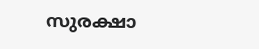സുരക്ഷാ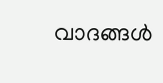വാദങ്ങൾ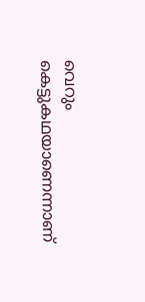വെറും കെട്ടുകഥയാണെന്നാണ്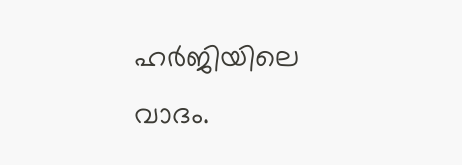ഹർജിയിലെ വാദം.